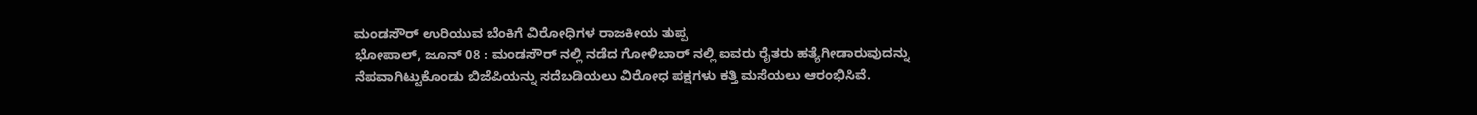ಮಂಡಸೌರ್ ಉರಿಯುವ ಬೆಂಕಿಗೆ ವಿರೋಧಿಗಳ ರಾಜಕೀಯ ತುಪ್ಪ
ಭೋಪಾಲ್, ಜೂನ್ 08 : ಮಂಡಸೌರ್ ನಲ್ಲಿ ನಡೆದ ಗೋಳಿಬಾರ್ ನಲ್ಲಿ ಐವರು ರೈತರು ಹತ್ಯೆಗೀಡಾರುವುದನ್ನು ನೆಪವಾಗಿಟ್ಟುಕೊಂಡು ಬಿಜೆಪಿಯನ್ನು ಸದೆಬಡಿಯಲು ವಿರೋಧ ಪಕ್ಷಗಳು ಕತ್ತಿ ಮಸೆಯಲು ಆರಂಭಿಸಿವೆ.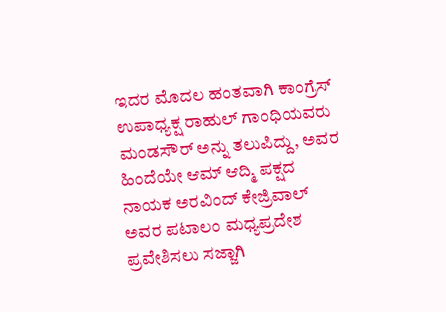ಇದರ ಮೊದಲ ಹಂತವಾಗಿ ಕಾಂಗ್ರೆಸ್ ಉಪಾಧ್ಯಕ್ಷ ರಾಹುಲ್ ಗಾಂಧಿಯವರು ಮಂಡಸೌರ್ ಅನ್ನು ತಲುಪಿದ್ದು, ಅವರ ಹಿಂದೆಯೇ ಆಮ್ ಆದ್ಮಿ ಪಕ್ಷದ ನಾಯಕ ಅರವಿಂದ್ ಕೇಜ್ರಿವಾಲ್ ಅವರ ಪಟಾಲಂ ಮಧ್ಯಪ್ರದೇಶ ಪ್ರವೇಶಿಸಲು ಸಜ್ಜಾಗಿ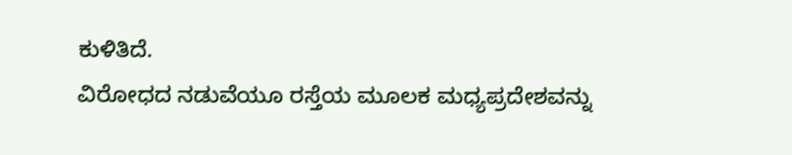ಕುಳಿತಿದೆ.
ವಿರೋಧದ ನಡುವೆಯೂ ರಸ್ತೆಯ ಮೂಲಕ ಮಧ್ಯಪ್ರದೇಶವನ್ನು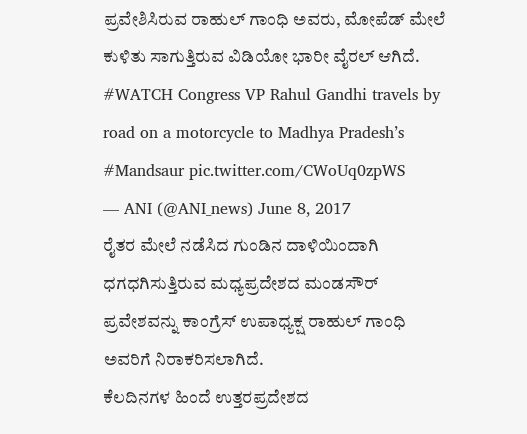ಪ್ರವೇಶಿಸಿರುವ ರಾಹುಲ್ ಗಾಂಧಿ ಅವರು, ಮೋಪೆಡ್ ಮೇಲೆ ಕುಳಿತು ಸಾಗುತ್ತಿರುವ ವಿಡಿಯೋ ಭಾರೀ ವೈರಲ್ ಆಗಿದೆ.
#WATCH Congress VP Rahul Gandhi travels by road on a motorcycle to Madhya Pradesh’s #Mandsaur pic.twitter.com/CWoUq0zpWS
— ANI (@ANI_news) June 8, 2017
ರೈತರ ಮೇಲೆ ನಡೆಸಿದ ಗುಂಡಿನ ದಾಳಿಯಿಂದಾಗಿ ಧಗಧಗಿಸುತ್ತಿರುವ ಮಧ್ಯಪ್ರದೇಶದ ಮಂಡಸೌರ್ ಪ್ರವೇಶವನ್ನು ಕಾಂಗ್ರೆಸ್ ಉಪಾಧ್ಯಕ್ಷ ರಾಹುಲ್ ಗಾಂಧಿ ಅವರಿಗೆ ನಿರಾಕರಿಸಲಾಗಿದೆ.
ಕೆಲದಿನಗಳ ಹಿಂದೆ ಉತ್ತರಪ್ರದೇಶದ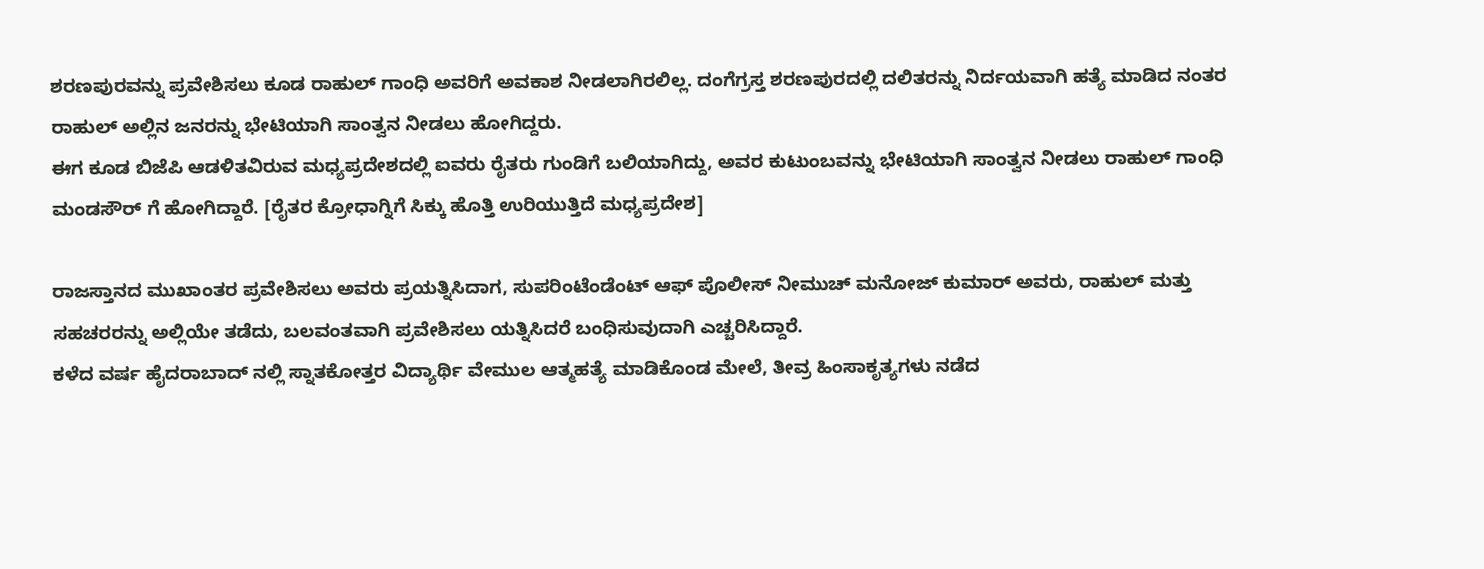ಶರಣಪುರವನ್ನು ಪ್ರವೇಶಿಸಲು ಕೂಡ ರಾಹುಲ್ ಗಾಂಧಿ ಅವರಿಗೆ ಅವಕಾಶ ನೀಡಲಾಗಿರಲಿಲ್ಲ. ದಂಗೆಗ್ರಸ್ತ ಶರಣಪುರದಲ್ಲಿ ದಲಿತರನ್ನು ನಿರ್ದಯವಾಗಿ ಹತ್ಯೆ ಮಾಡಿದ ನಂತರ ರಾಹುಲ್ ಅಲ್ಲಿನ ಜನರನ್ನು ಭೇಟಿಯಾಗಿ ಸಾಂತ್ವನ ನೀಡಲು ಹೋಗಿದ್ದರು.
ಈಗ ಕೂಡ ಬಿಜೆಪಿ ಆಡಳಿತವಿರುವ ಮಧ್ಯಪ್ರದೇಶದಲ್ಲಿ ಐವರು ರೈತರು ಗುಂಡಿಗೆ ಬಲಿಯಾಗಿದ್ದು, ಅವರ ಕುಟುಂಬವನ್ನು ಭೇಟಿಯಾಗಿ ಸಾಂತ್ವನ ನೀಡಲು ರಾಹುಲ್ ಗಾಂಧಿ ಮಂಡಸೌರ್ ಗೆ ಹೋಗಿದ್ದಾರೆ. [ರೈತರ ಕ್ರೋಧಾಗ್ನಿಗೆ ಸಿಕ್ಕು ಹೊತ್ತಿ ಉರಿಯುತ್ತಿದೆ ಮಧ್ಯಪ್ರದೇಶ]

ರಾಜಸ್ತಾನದ ಮುಖಾಂತರ ಪ್ರವೇಶಿಸಲು ಅವರು ಪ್ರಯತ್ನಿಸಿದಾಗ, ಸುಪರಿಂಟೆಂಡೆಂಟ್ ಆಫ್ ಪೊಲೀಸ್ ನೀಮುಚ್ ಮನೋಜ್ ಕುಮಾರ್ ಅವರು, ರಾಹುಲ್ ಮತ್ತು ಸಹಚರರನ್ನು ಅಲ್ಲಿಯೇ ತಡೆದು, ಬಲವಂತವಾಗಿ ಪ್ರವೇಶಿಸಲು ಯತ್ನಿಸಿದರೆ ಬಂಧಿಸುವುದಾಗಿ ಎಚ್ಚರಿಸಿದ್ದಾರೆ.
ಕಳೆದ ವರ್ಷ ಹೈದರಾಬಾದ್ ನಲ್ಲಿ ಸ್ನಾತಕೋತ್ತರ ವಿದ್ಯಾರ್ಥಿ ವೇಮುಲ ಆತ್ಮಹತ್ಯೆ ಮಾಡಿಕೊಂಡ ಮೇಲೆ, ತೀವ್ರ ಹಿಂಸಾಕೃತ್ಯಗಳು ನಡೆದ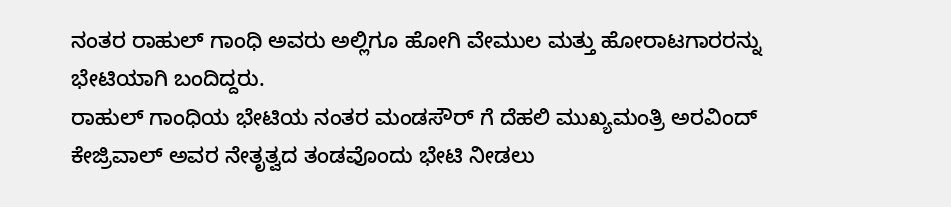ನಂತರ ರಾಹುಲ್ ಗಾಂಧಿ ಅವರು ಅಲ್ಲಿಗೂ ಹೋಗಿ ವೇಮುಲ ಮತ್ತು ಹೋರಾಟಗಾರರನ್ನು ಭೇಟಿಯಾಗಿ ಬಂದಿದ್ದರು.
ರಾಹುಲ್ ಗಾಂಧಿಯ ಭೇಟಿಯ ನಂತರ ಮಂಡಸೌರ್ ಗೆ ದೆಹಲಿ ಮುಖ್ಯಮಂತ್ರಿ ಅರವಿಂದ್ ಕೇಜ್ರಿವಾಲ್ ಅವರ ನೇತೃತ್ವದ ತಂಡವೊಂದು ಭೇಟಿ ನೀಡಲು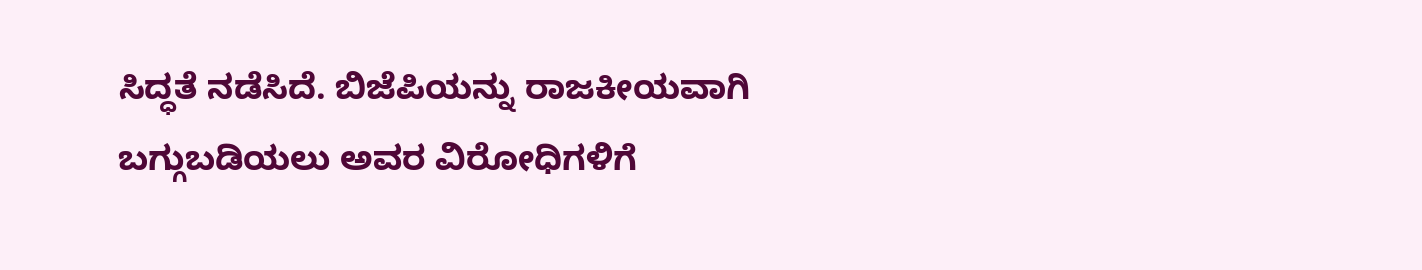ಸಿದ್ಧತೆ ನಡೆಸಿದೆ. ಬಿಜೆಪಿಯನ್ನು ರಾಜಕೀಯವಾಗಿ ಬಗ್ಗುಬಡಿಯಲು ಅವರ ವಿರೋಧಿಗಳಿಗೆ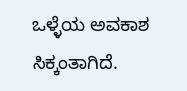ಒಳ್ಳೆಯ ಅವಕಾಶ ಸಿಕ್ಕಂತಾಗಿದೆ.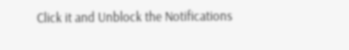Click it and Unblock the Notifications